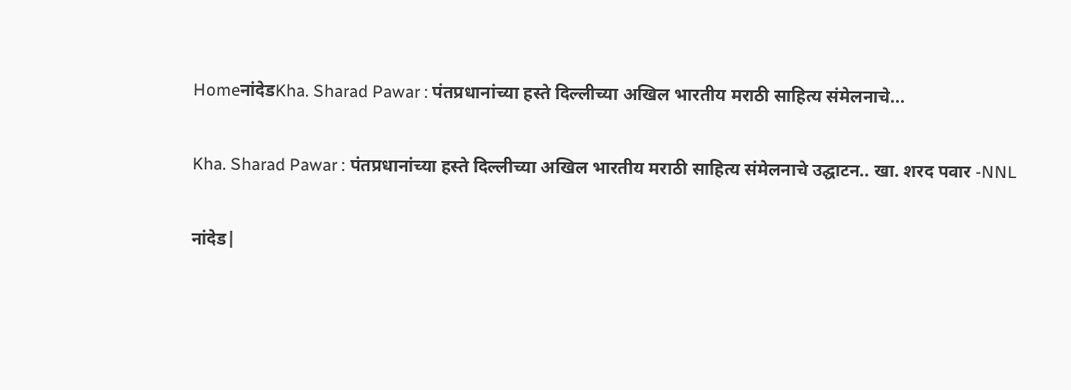HomeनांदेडKha. Sharad Pawar : पंतप्रधानांच्या हस्ते दिल्लीच्या अखिल भारतीय मराठी साहित्य संमेलनाचे...

Kha. Sharad Pawar : पंतप्रधानांच्या हस्ते दिल्लीच्या अखिल भारतीय मराठी साहित्य संमेलनाचे उद्घाटन.. खा. शरद पवार -NNL

नांदेड|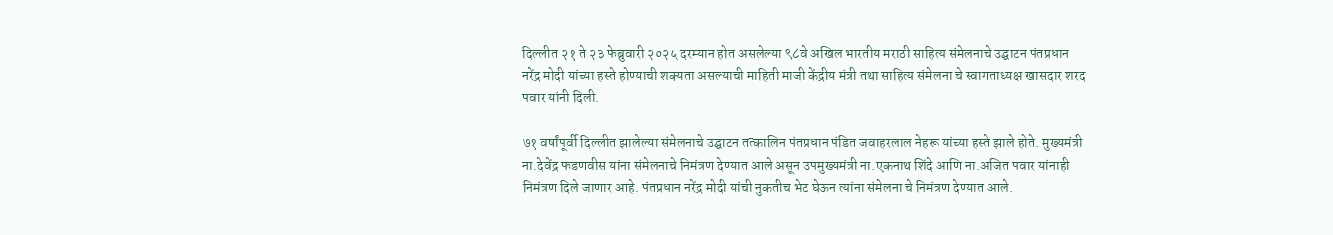दिल्लीत २१ ते २३ फेब्रुवारी २०२५ दरम्यान होत असलेल्या ९८वे अखिल भारतीय मराठी साहित्य संमेलनाचे उद्घाटन पंतप्रधान नरेंद्र मोदी यांच्या हस्ते होण्याची शक्यता असल्याची माहिती माजी केंद्रीय मंत्री तथा साहित्य संमेलना चे स्वागताध्यक्ष खासदार शरद पवार यांनी दिली.

७१ वर्षांपूर्वी दिल्लीत झालेल्या संमेलनाचे उद्घाटन तत्कालिन पंतप्रधान पंडित जवाहरलाल नेहरू यांच्या हस्ते झाले होते. मुख्यमंत्री ना.देवेंद्र फडणवीस यांना संमेलनाचे निमंत्रण देण्यात आले असून उपमुख्यमंत्री ना.एकनाथ शिंदे आणि ना.अजित पवार यांनाही निमंत्रण दिले जाणार आहे. पंतप्रधान नरेंद्र मोदी यांची नुकतीच भेट घेऊन त्यांना संमेलना चे निमंत्रण देण्यात आले.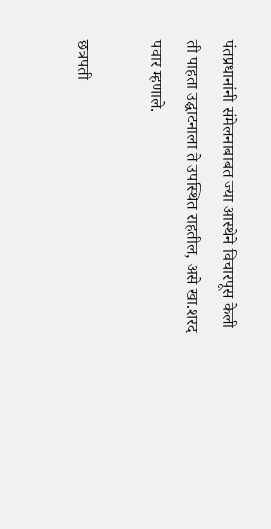पंतप्रधानांनी संमेलनाबाबत ज्या आस्थेने विचारपूस केली ती पाहता उद्घाटनाला ते उपस्थित राहतील, असे खा.शरद पवार म्हणाले.

छत्रपती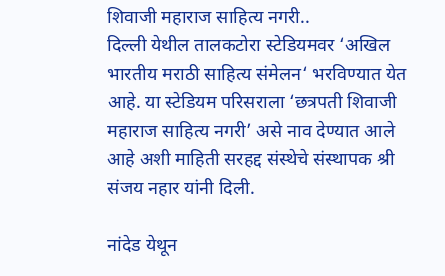शिवाजी महाराज साहित्य नगरी..
दिल्ली येथील तालकटोरा स्टेडियमवर ‘अखिल भारतीय मराठी साहित्य संमेलन‘ भरविण्यात येत आहे. या स्टेडियम परिसराला ‘छत्रपती शिवाजी महाराज साहित्य नगरी’ असे नाव देण्यात आले आहे अशी माहिती सरहद्द संस्थेचे संस्थापक श्री संजय नहार यांनी दिली.

नांदेड येथून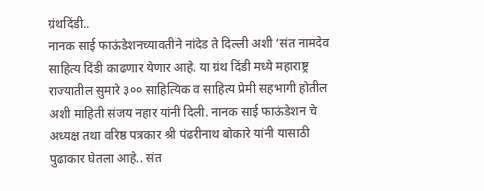ग्रंथदिंडी..
नानक साई फाऊंडेशनच्यावतीने नांदेड ते दिल्ली अशी ‘संत नामदेव साहित्य दिंडी काढणार येणार आहे. या ग्रंथ दिंडी मध्ये महाराष्ट्र राज्यातील सुमारे ३०० साहित्यिक व साहित्य प्रेमी सहभागी होतील अशी माहिती संजय नहार यांनी दिली. नानक साई फाऊंडेशन चे अध्यक्ष तथा वरिष्ठ पत्रकार श्री पंढरीनाथ बोकारे यांनी यासाठी पुढाकार घेतला आहे.. संत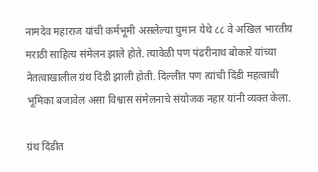नामदेव महाराज यांची कर्मभूमी असलेल्या घुमान येथे ८८ वे अखिल भारतीय मराठी साहित्य संमेलन झाले होते. त्यावेळी पण पंढरीनाथ बोकारे यांच्या नेतत्वाखालील ग्रंथ दिंडी झाली होती. दिल्लीत पण त्यांची दिंडी महत्वाची भूमिका बजावेल असा विश्वास संमेलनाचे संयोजक नहार यांनी व्यक्त केला.

ग्रंथ दिंडीत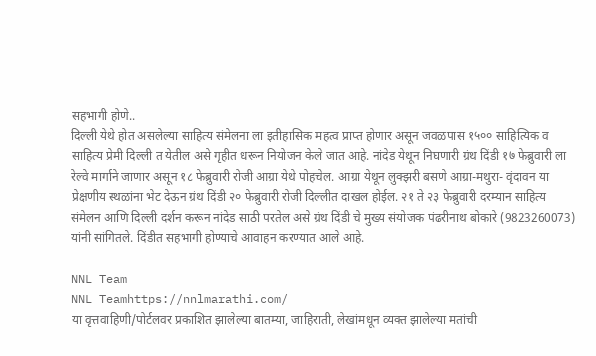सहभागी होणे..
दिल्ली येथे होत असलेल्या साहित्य संमेलना ला इतीहासिक महत्व प्राप्त होणार असून जवळपास १५०० साहित्यिक व साहित्य प्रेमी दिल्ली त येतील असे गृहीत धरून नियोजन केले जात आहे. नांदेड येथून निघणारी ग्रंथ दिंडी १७ फेब्रुवारी ला रेल्वे मार्गाने जाणार असून १८ फेब्रुवारी रोजी आग्रा येथे पोहचेल. आग्रा येथून लुक्झरी बसणे आग्रा-मथुरा- वृंदावन या प्रेक्षणीय स्थळांना भेट देऊन ग्रंथ दिंडी २० फेब्रुवारी रोजी दिल्लीत दाखल होईल. २१ ते २३ फेब्रुवारी दरम्यान साहित्य संमेलन आणि दिल्ली दर्शन करून नांदेड साठी परतेल असे ग्रंथ दिंडी चे मुख्य संयोजक पंढरीनाथ बोकारे (9823260073) यांनी सांगितले. दिंडीत सहभागी होण्याचे आवाहन करण्यात आले आहे.

NNL Team
NNL Teamhttps://nnlmarathi.com/
या वृत्तवाहिणी/पोर्टलवर प्रकाशित झालेल्या बातम्या, जाहिराती, लेखांमधून व्यक्त झालेल्या मतांची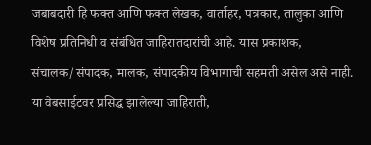जबाबदारी हि फक्त आणि फक्त लेखक, वार्ताहर, पत्रकार, तालुका आणि विशेष प्रतिनिधी व संबंधित जाहिरातदारांची आहे. यास प्रकाशक, संचालक/संपादक, मालक, संपादकीय विभागाची सहमती असेल असे नाही. या वेबसाईटवर प्रसिद्ध झालेल्या जाहिराती,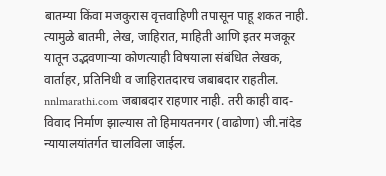बातम्या किंवा मजकुरास वृत्तवाहिणी तपासून पाहू शकत नाही. त्यामुळे बातमी, लेख, जाहिरात, माहिती आणि इतर मजकूर यातून उद्भवणाऱ्या कोणत्याही विषयाला संबंधित लेखक, वार्ताहर, प्रतिनिधी व जाहिरातदारच जबाबदार राहतील. nnlmarathi.com जबाबदार राहणार नाही. तरी काही वाद-विवाद निर्माण झाल्यास तो हिमायतनगर (वाढोणा) जी.नांदेड न्यायालयांतर्गत चालविला जाईल.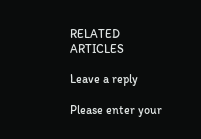RELATED ARTICLES

Leave a reply

Please enter your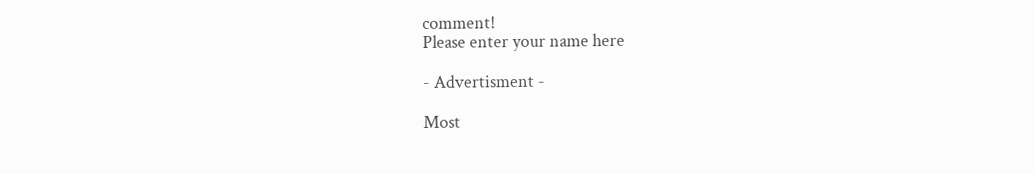comment!
Please enter your name here

- Advertisment -

Most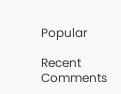Popular

Recent Comments